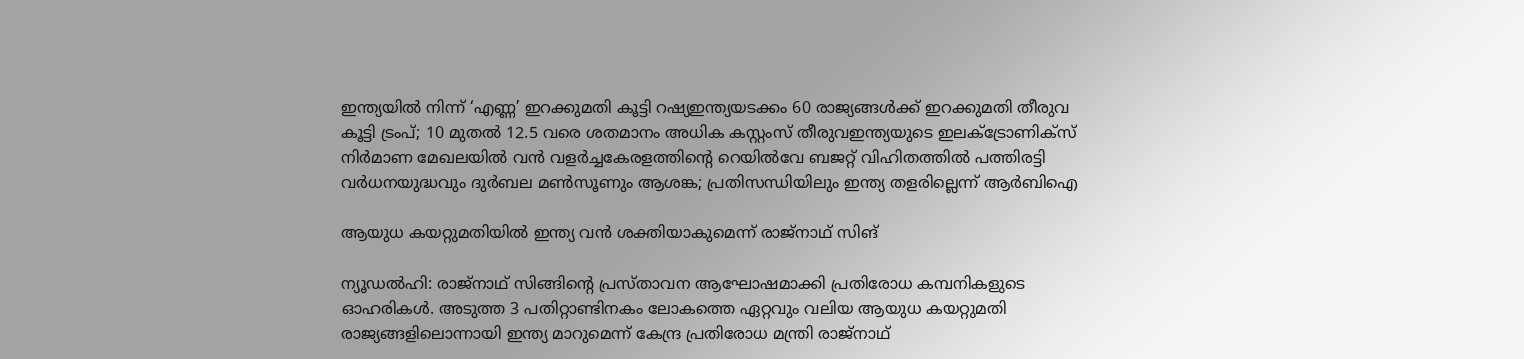ഇന്ത്യയിൽ നിന്ന് ‘എണ്ണ’ ഇറക്കുമതി കൂട്ടി റഷ്യഇന്ത്യയടക്കം 60 രാജ്യങ്ങൾക്ക് ഇറക്കുമതി തീരുവ കൂട്ടി ട്രംപ്; 10 മുതൽ 12.5 വരെ ശതമാനം അധിക കസ്റ്റംസ് തീരുവഇന്ത്യയുടെ ഇലക്‌ട്രോണിക്സ് നിർമാണ മേഖലയിൽ വൻ വളർച്ചകേരളത്തിന്റെ റെയിൽവേ ബജറ്റ് വിഹിതത്തിൽ പത്തിരട്ടി വർധനയുദ്ധവും ദുർബല മൺസൂണും ആശങ്ക; പ്രതിസന്ധിയിലും ഇന്ത്യ തളരില്ലെന്ന് ആർബിഐ

ആയുധ കയറ്റുമതിയിൽ ഇന്ത്യ വൻ ശക്തിയാകുമെന്ന് രാജ്നാഥ് സിങ്

ന്യൂഡൽഹി: രാജ്നാഥ് സിങ്ങിന്റെ പ്രസ്താവന ആഘോഷമാക്കി പ്രതിരോധ കമ്പനികളുടെ ഓഹരികൾ. അടുത്ത 3 പതിറ്റാണ്ടിനകം ലോകത്തെ ഏറ്റവും വലിയ ആയുധ കയറ്റുമതി രാജ്യങ്ങളിലൊന്നായി ഇന്ത്യ മാറുമെന്ന് കേന്ദ്ര പ്രതിരോധ മന്ത്രി രാജ്നാഥ്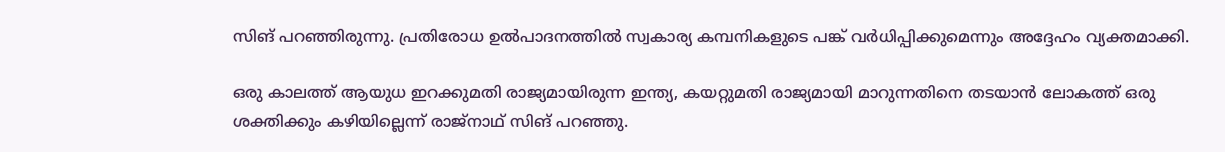സിങ് പറഞ്ഞിരുന്നു. പ്രതിരോധ ഉൽപാദനത്തിൽ സ്വകാര്യ കമ്പനികളുടെ പങ്ക് വർധിപ്പിക്കുമെന്നും അദ്ദേഹം വ്യക്തമാക്കി.

ഒരു കാലത്ത് ആയുധ ഇറക്കുമതി രാജ്യമായിരുന്ന ഇന്ത്യ, കയറ്റുമതി രാജ്യമായി മാറുന്നതിനെ തടയാൻ ലോകത്ത് ഒരു ശക്തിക്കും കഴിയില്ലെന്ന് രാജ്നാഥ് സിങ് പറഞ്ഞു.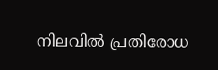നിലവിൽ പ്രതിരോധ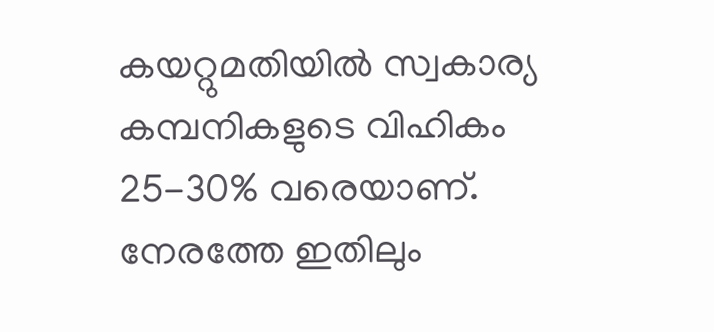കയറ്റുമതിയിൽ സ്വകാര്യ കമ്പനികളുടെ വിഹികം 25-30% വരെയാണ്. നേരത്തേ ഇതിലും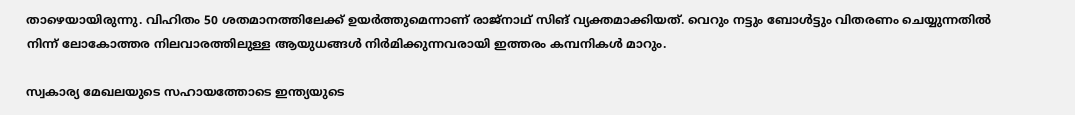താഴെയായിരുന്നു. വിഹിതം 50 ശതമാനത്തിലേക്ക് ഉയർത്തുമെന്നാണ് രാജ്നാഥ് സിങ് വ്യക്തമാക്കിയത്. വെറും നട്ടും ബോൾട്ടും വിതരണം ചെയ്യുന്നതിൽ നിന്ന് ലോകോത്തര നിലവാരത്തിലുള്ള ആയുധങ്ങൾ നിർമിക്കുന്നവരായി ഇത്തരം കമ്പനികൾ മാറും.

സ്വകാര്യ മേഖലയുടെ സഹായത്തോടെ ഇന്ത്യയുടെ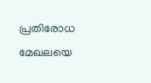പ്രതിരോധ മേഖലയെ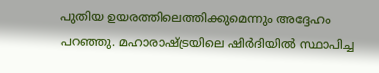പുതിയ ഉയരത്തിലെത്തിക്കുമെന്നും അദ്ദേഹം പറഞ്ഞു. മഹാരാഷ്ട്രയിലെ ഷിർദിയിൽ സ്ഥാപിച്ച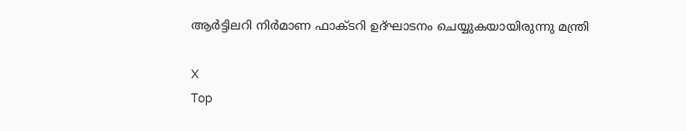ആർട്ടിലറി നിർമാണ ഫാക്ടറി ഉദ്ഘാടനം ചെയ്യുകയായിരുന്നു മന്ത്രി

X
Top